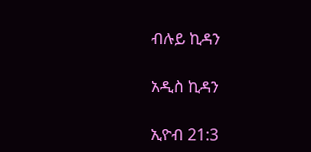ብሉይ ኪዳን

አዲስ ኪዳን

ኢዮብ 21:3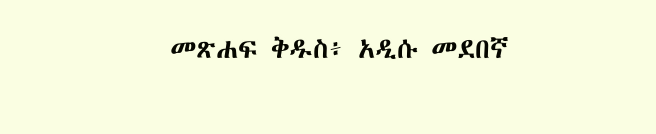መጽሐፍ ቅዱስ፥ አዲሱ መደበኛ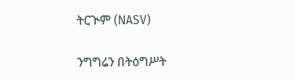ትርጒም (NASV)

ንግግሬን በትዕግሥት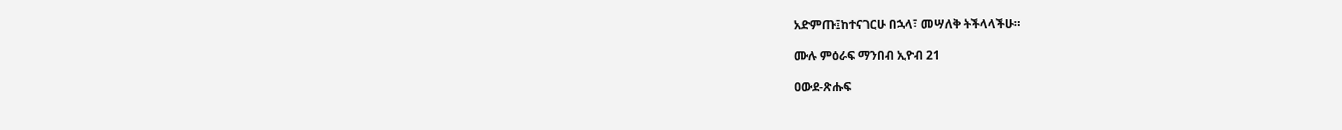አድምጡ፤ከተናገርሁ በኋላ፣ መሣለቅ ትችላላችሁ።

ሙሉ ምዕራፍ ማንበብ ኢዮብ 21

ዐውደ-ጽሑፍ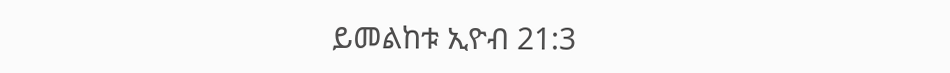ይመልከቱ ኢዮብ 21:3